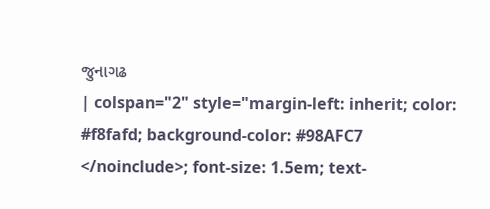જુનાગઢ
| colspan="2" style="margin-left: inherit; color: #f8fafd; background-color: #98AFC7
</noinclude>; font-size: 1.5em; text-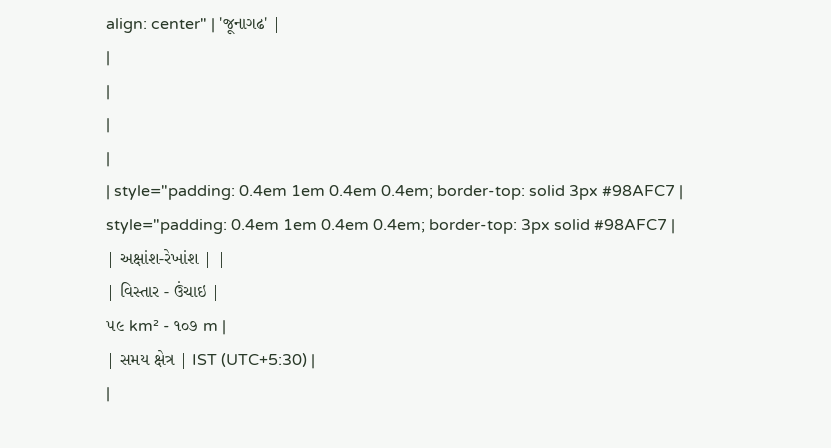align: center" | 'જૂનાગઢ' |
|
|
|
|
| style="padding: 0.4em 1em 0.4em 0.4em; border-top: solid 3px #98AFC7 | style="padding: 0.4em 1em 0.4em 0.4em; border-top: 3px solid #98AFC7 |
| અક્ષાંશ-રેખાંશ | |
| વિસ્તાર - ઉંચાઇ |
૫૯ km² - ૧૦૭ m |
| સમય ક્ષેત્ર | IST (UTC+5:30) |
|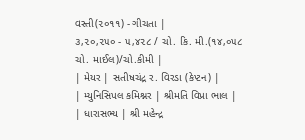વસ્તી(૨૦૧૧) - ગીચતા |
૩,૨૦,૨૫૦ - ૫,૪૨૮ / ચો. કિ. મી.(૧૪,૦૫૮ ચો. માઈલ)/ચો.કીમી |
| મેયર | સતીષચંદ્ર ર. વિરડા (કેપ્ટન) |
| મ્યુનિસિપલ કમિશ્નર | શ્રીમતિ વિપ્રા ભાલ |
| ધારાસભ્ય | શ્રી મહેન્દ્ર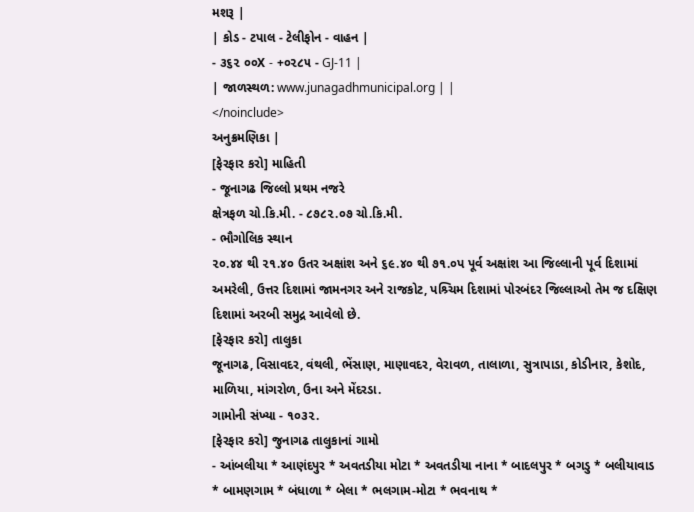મશરૂ |
| કોડ - ટપાલ - ટેલીફોન - વાહન |
- ૩૬૨ ૦૦X - +૦૨૮૫ - GJ-11 |
| જાળસ્થળ: www.junagadhmunicipal.org | |
</noinclude>
અનુક્રમણિકા |
[ફેરફાર કરો] માહિતી
- જૂનાગઢ જિલ્લો પ્રથમ નજરે
ક્ષેત્રફળ ચો.કિ.મી. - ૮૭૮૨.૦૭ ચો.કિ.મી.
- ભૌગોલિક સ્થાન
૨૦.૪૪ થી ૨૧.૪૦ ઉતર અક્ષાંશ અને ૬૯.૪૦ થી ૭૧.૦પ પૂર્વ અક્ષાંશ આ જિલ્લાની પૂર્વ દિશામાં અમરેલી, ઉત્તર દિશામાં જામનગર અને રાજકોટ, પશ્ર્ચિમ દિશામાં પોરબંદર જિલ્લાઓ તેમ જ દક્ષિણ દિશામાં અરબી સમુદ્ર આવેલો છે.
[ફેરફાર કરો] તાલુકા
જૂનાગઢ, વિસાવદર, વંથલી, ભેંસાણ, માણાવદર, વેરાવળ, તાલાળા, સુત્રાપાડા, કોડીનાર, કેશોદ, માળિયા, માંગરોળ, ઉના અને મેંદરડા.
ગામોની સંખ્યા - ૧૦૩૨.
[ફેરફાર કરો] જુનાગઢ તાલુકાનાં ગામો
- આંબલીયા * આણંદપુર * અવતડીયા મોટા * અવતડીયા નાના * બાદલપુર * બગડુ * બલીયાવાડ * બામણગામ * બંધાળા * બેલા * ભલગામ-મોટા * ભવનાથ *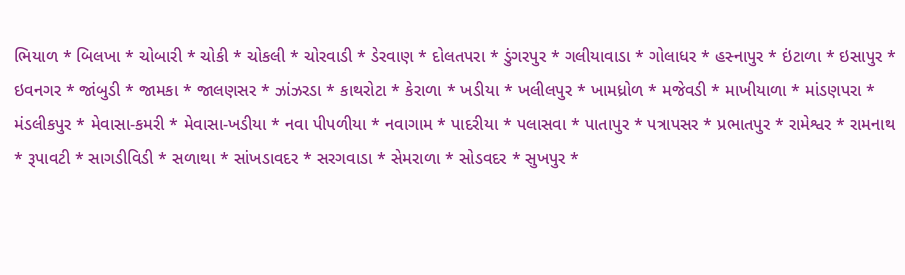ભિયાળ * બિલખા * ચોબારી * ચોકી * ચોકલી * ચોરવાડી * ડેરવાણ * દોલતપરા * ડુંગરપુર * ગલીયાવાડા * ગોલાધર * હસ્નાપુર * ઇંટાળા * ઇસાપુર * ઇવનગર * જાંબુડી * જામકા * જાલણસર * ઝાંઝરડા * કાથરોટા * કેરાળા * ખડીયા * ખલીલપુર * ખામધ્રોળ * મજેવડી * માખીયાળા * માંડણપરા * મંડલીકપુર * મેવાસા-કમરી * મેવાસા-ખડીયા * નવા પીપળીયા * નવાગામ * પાદરીયા * પલાસવા * પાતાપુર * પત્રાપસર * પ્રભાતપુર * રામેશ્વર * રામનાથ * રૂપાવટી * સાગડીવિડી * સળાથા * સાંખડાવદર * સરગવાડા * સેમરાળા * સોડવદર * સુખપુર *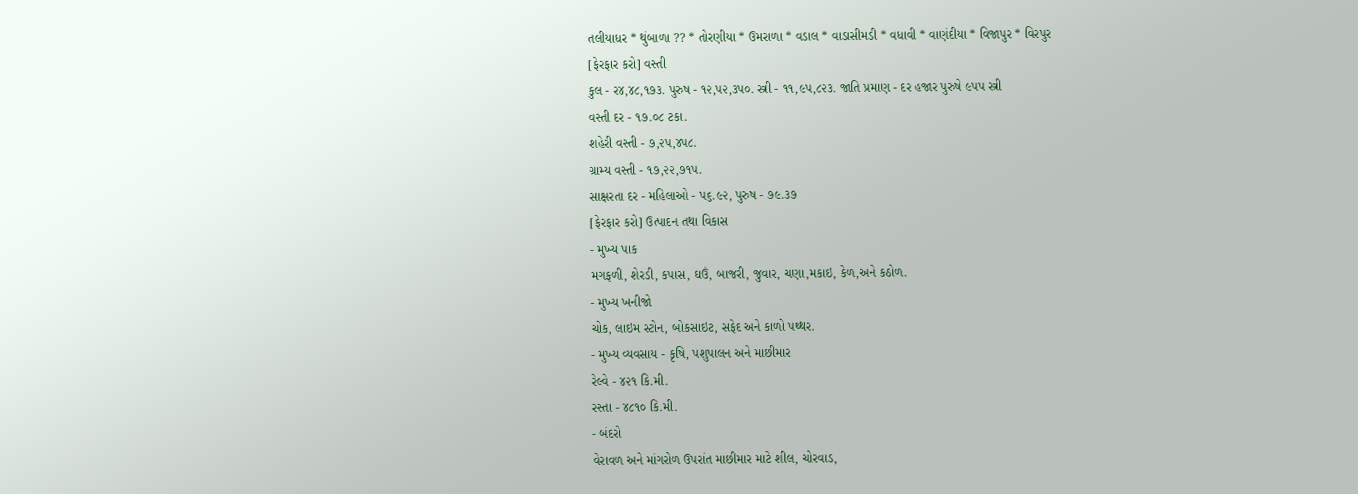તલીયાધર * થુંબાળા ?? * તોરણીયા * ઉમરાળા * વડાલ * વાડાસીમડી * વધાવી * વાણંદીયા * વિજાપુર * વિરપુર
[ફેરફાર કરો] વસ્તી
કુલ - ર૪,૪૮,૧૭૩. પુરુષ - ૧૨,પ૨,૩પ૦. સ્ત્રી - ૧૧,૯પ,૮૨૩. જાતિ પ્રમાણ - દર હજાર પુરુષે ૯પપ સ્ત્રી
વસ્તી દર - ૧૭.૦૮ ટકા.
શહેરી વસ્તી - ૭,૨પ,૪પ૮.
ગ્રામ્ય વસ્તી - ૧૭,૨૨,૭૧પ.
સાક્ષરતા દર - મહિલાઓ - પ૬.૯૨, પુરુષ - ૭૯.૩૭
[ફેરફાર કરો] ઉત્પાદન તથા વિકાસ
- મુખ્ય પાક
મગફળી, શેરડી, કપાસ, ઘઉં, બાજરી, જુવાર, ચણા,મકાઇ, કેળ,અને કઠોળ.
- મુખ્ય ખનીજો
ચોક, લાઇમ સ્ટોન, બોકસાઇટ, સફેદ અને કાળો પથ્થર.
- મુખ્ય વ્યવસાય - કૃષિ, પશુપાલન અને માછીમાર
રેલ્વે - ૪૨૧ કિ.મી.
રસ્તા - ૪૮૧૦ કિ.મી.
- બંદરો
વેરાવળ અને માંગરોળ ઉપરાંત માછીમાર માટે શીલ, ચોરવાડ,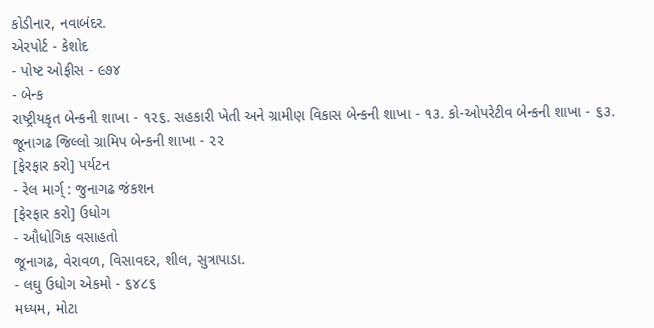કોડીનાર, નવાબંદર.
એરપોર્ટ - કેશોદ
- પોષ્ટ ઓફીસ - ૯૭૪
- બેન્ક
રાષ્ટ્રીયકૃત બેન્કની શાખા - ૧૨૬. સહકારી ખેતી અને ગ્રામીણ વિકાસ બેન્કની શાખા - ૧૩. કો-ઓપરેટીવ બેન્કની શાખા - ૬૩. જૂનાગઢ જિલ્લો ગ્રામિપ બેન્કની શાખા - ૨૨
[ફેરફાર કરો] પર્યટન
- રેલ માર્ગ્ : જુનાગઢ જંકશન
[ફેરફાર કરો] ઉધોગ
- ઔધોગિક વસાહતો
જૂનાગઢ, વેરાવળ, વિસાવદર, શીલ, સુત્રાપાડા.
- લઘુ ઉધોગ એકમો - ૬૪૮૬
મધ્યમ, મોટા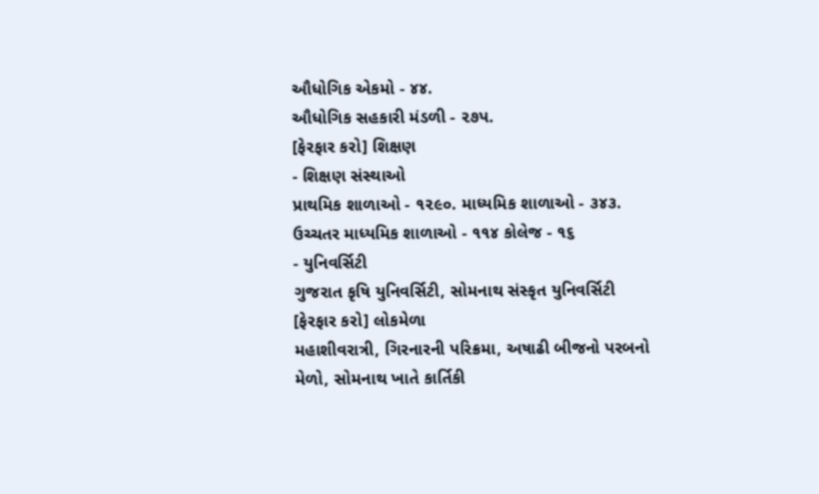ઔધોગિક એકમો - ૪૪.
ઔધોગિક સહકારી મંડળી - ૨૭પ.
[ફેરફાર કરો] શિક્ષણ
- શિક્ષણ સંસ્થાઓ
પ્રાથમિક શાળાઓ - ૧૨૯૦. માધ્યમિક શાળાઓ - ૩૪૩. ઉચ્ચતર માધ્યમિક શાળાઓ - ૧૧૪ કોલેજ - ૧૬
- યુનિવર્સિટી
ગુજરાત કૃષિ યુનિવર્સિટી, સોમનાથ સંસ્કૃત યુનિવર્સિટી
[ફેરફાર કરો] લોકમેળા
મહાશીવરાત્રી, ગિરનારની પરિક્રમા, અષાઢી બીજનો પરબનો મેળો, સોમનાથ ખાતે કાર્તિકી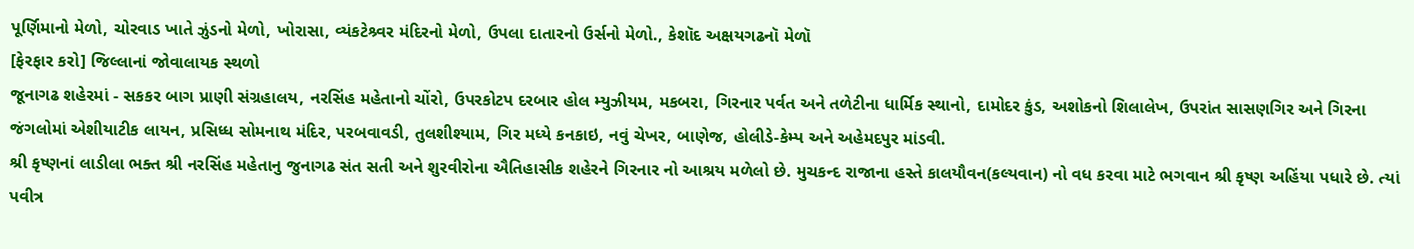પૂર્ણિમાનો મેળો, ચોરવાડ ખાતે ઝુંડનો મેળો, ખોરાસા, વ્યંકટેશ્ર્વર મંદિરનો મેળો, ઉપલા દાતારનો ઉર્સનો મેળો., કેશૉદ અક્ષયગઢનૉ મેળૉ
[ફેરફાર કરો] જિલ્લાનાં જોવાલાયક સ્થળો
જૂનાગઢ શહેરમાં - સકકર બાગ પ્રાણી સંગ્રહાલય, નરસિંહ મહેતાનો ચોંરો, ઉપરકોટપ દરબાર હોલ મ્યુઝીયમ, મકબરા, ગિરનાર પર્વત અને તળેટીના ધાર્મિક સ્થાનો, દામોદર કુંડ, અશોકનો શિલાલેખ, ઉપરાંત સાસણગિર અને ગિરના જંગલોમાં એશીયાટીક લાયન, પ્રસિધ્ધ સોમનાથ મંદિર, પરબવાવડી, તુલશીશ્યામ, ગિર મધ્યે કનકાઇ, નવું ચેખર, બાણેજ, હોલીડે-કેમ્પ અને અહેમદપુર માંડવી.
શ્રી કૃષ્ણનાં લાડીલા ભક્ત શ્રી નરસિંહ મહેતાનુ જુનાગઢ સંત સતી અને શુરવીરોના ઐતિહાસીક શહેરને ગિરનાર નો આશ્રય મળેલો છે. મુચકન્દ રાજાના હસ્તે કાલયૌવન(કલ્યવાન) નો વધ કરવા માટે ભગવાન શ્રી કૃષ્ણ અહિંયા પધારે છે. ત્યાં પવીત્ર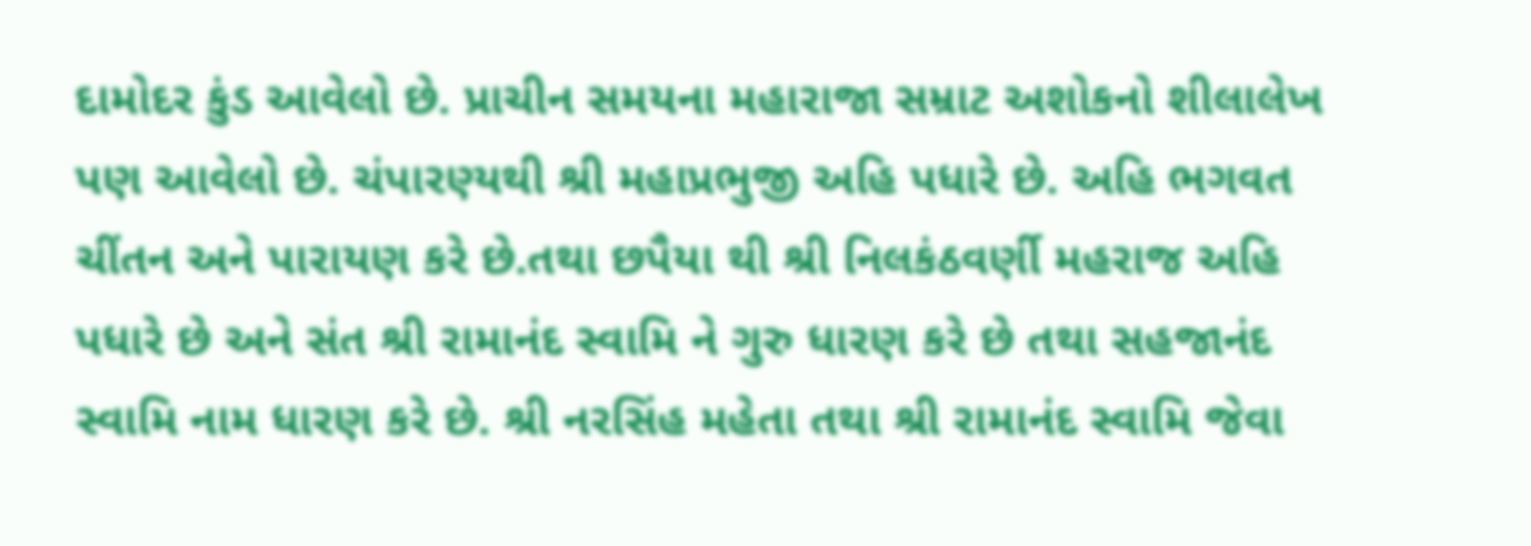દામોદર કુંડ આવેલો છે. પ્રાચીન સમયના મહારાજા સમ્રાટ અશોકનો શીલાલેખ પણ આવેલો છે. ચંપારણ્યથી શ્રી મહાપ્રભુજી અહિ પધારે છે. અહિ ભગવત ચીંતન અને પારાયણ કરે છે.તથા છપૈયા થી શ્રી નિલકંઠવર્ણી મહરાજ અહિ પધારે છે અને સંત શ્રી રામાનંદ સ્વામિ ને ગુરુ ધારણ કરે છે તથા સહજાનંદ સ્વામિ નામ ધારણ કરે છે. શ્રી નરસિંહ મહેતા તથા શ્રી રામાનંદ સ્વામિ જેવા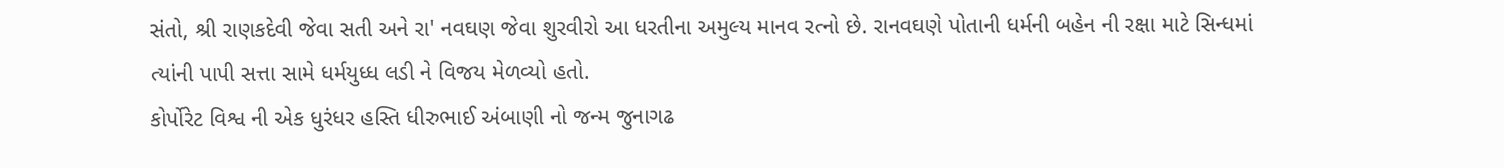સંતો, શ્રી રાણકદેવી જેવા સતી અને રા' નવઘણ જેવા શુરવીરો આ ધરતીના અમુલ્ય માનવ રત્નો છે. રાનવઘણે પોતાની ધર્મની બહેન ની રક્ષા માટે સિન્ધમાં ત્યાંની પાપી સત્તા સામે ધર્મયુધ્ધ લડી ને વિજય મેળવ્યો હતો.
કોર્પોરેટ વિશ્વ ની એક ધુરંધર હસ્તિ ધીરુભાઈ અંબાણી નો જન્મ જુનાગઢ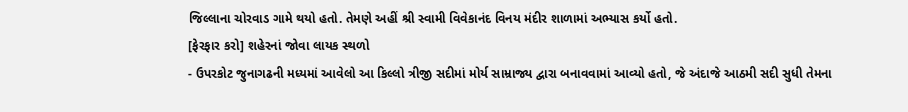જિલ્લાના ચોરવાડ ગામે થયો હતો. તેમણે અહીં શ્રી સ્વામી વિવેકાનંદ વિનય મંદીર શાળામાં અભ્યાસ કર્યો હતો.
[ફેરફાર કરો] શહેરનાં જોવા લાયક સ્થળો
- ઉપરકોટ જુનાગઢની મધ્યમાં આવેલો આ કિલ્લો ત્રીજી સદીમાં મોર્ય સામ્રાજ્ય દ્વારા બનાવવામાં આવ્યો હતો, જે અંદાજે આઠમી સદી સુધી તેમના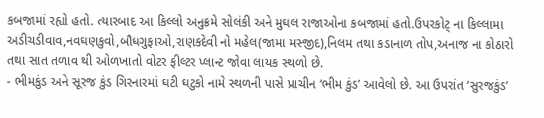કબજામાં રહ્યો હતો. ત્યારબાદ આ કિલ્લો અનુક્રમે સોલંકી અને મુઘલ રાજાઓના કબજામાં હતો.ઉપરકોટ્ ના કિલ્લામા અડીચડીવાવ,નવઘણકુવો,બૌધગુફાઓ,રાણકદેવી નો મહેલ(જામા મસ્જીદ),નિલમ તથા કડાનાળ તોપ,અનાજ ના કોઠારો તથા સાત તળાવ થી ઓળખાતો વોટર ફીલ્ટર પ્લાન્ટ જોવા લાયક સ્થળો છે.
- ભીમકુંડ અને સૂરજ કુંડ ગિરનારમાં ઘટી ઘટુકો નામે સ્થળની પાસે પ્રાચીન ‘ભીમ કુંડ’ આવેલો છે. આ ઉપરાંત ‘સુરજકુંડ’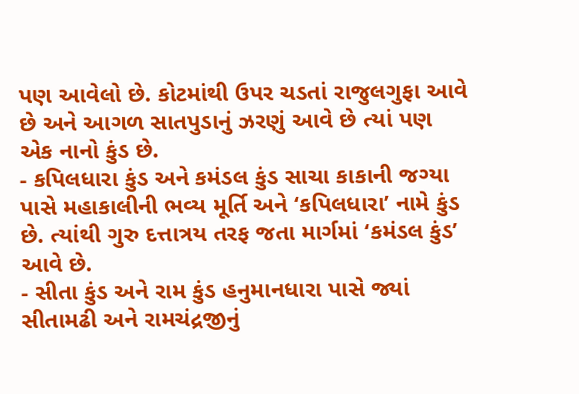પણ આવેલો છે. કોટમાંથી ઉપર ચડતાં રાજુલગુફા આવે છે અને આગળ સાતપુડાનું ઝરણું આવે છે ત્યાં પણ એક નાનો કુંડ છે.
- કપિલધારા કુંડ અને કમંડલ કુંડ સાચા કાકાની જગ્યા પાસે મહાકાલીની ભવ્ય મૂર્તિ અને ‘કપિલધારા’ નામે કુંડ છે. ત્યાંથી ગુરુ દત્તાત્રય તરફ જતા માર્ગમાં ‘કમંડલ કુંડ’ આવે છે.
- સીતા કુંડ અને રામ કુંડ હનુમાનધારા પાસે જ્યાં સીતામઢી અને રામચંદ્રજીનું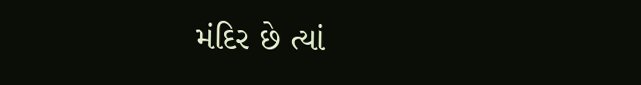મંદિર છે ત્યાં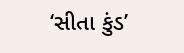‘સીતા કુંડ’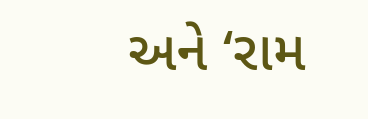અને ‘રામ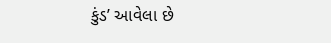કુંડ’ આવેલા છે